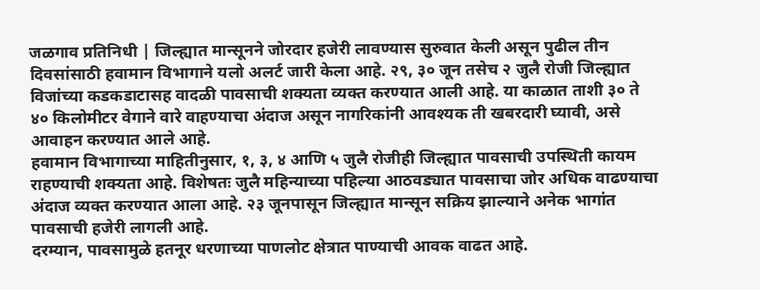जळगाव प्रतिनिधी | जिल्ह्यात मान्सूनने जोरदार हजेरी लावण्यास सुरुवात केली असून पुढील तीन दिवसांसाठी हवामान विभागाने यलो अलर्ट जारी केला आहे. २९, ३० जून तसेच २ जुलै रोजी जिल्ह्यात विजांच्या कडकडाटासह वादळी पावसाची शक्यता व्यक्त करण्यात आली आहे. या काळात ताशी ३० ते ४० किलोमीटर वेगाने वारे वाहण्याचा अंदाज असून नागरिकांनी आवश्यक ती खबरदारी घ्यावी, असे आवाहन करण्यात आले आहे.
हवामान विभागाच्या माहितीनुसार, १, ३, ४ आणि ५ जुलै रोजीही जिल्ह्यात पावसाची उपस्थिती कायम राहण्याची शक्यता आहे. विशेषतः जुलै महिन्याच्या पहिल्या आठवड्यात पावसाचा जोर अधिक वाढण्याचा अंदाज व्यक्त करण्यात आला आहे. २३ जूनपासून जिल्ह्यात मान्सून सक्रिय झाल्याने अनेक भागांत पावसाची हजेरी लागली आहे.
दरम्यान, पावसामुळे हतनूर धरणाच्या पाणलोट क्षेत्रात पाण्याची आवक वाढत आहे.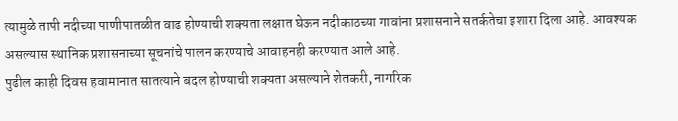त्यामुळे तापी नदीच्या पाणीपातळीत वाढ होण्याची शक्यता लक्षात घेऊन नदीकाठच्या गावांना प्रशासनाने सतर्कतेचा इशारा दिला आहे. आवश्यक असल्यास स्थानिक प्रशासनाच्या सूचनांचे पालन करण्याचे आवाहनही करण्यात आले आहे.
पुढील काही दिवस हवामानात सातत्याने बदल होण्याची शक्यता असल्याने शेतकरी, नागरिक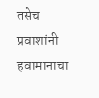तसेच प्रवाशांनी हवामानाचा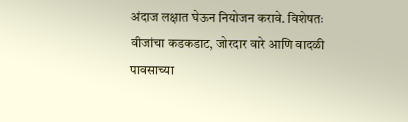अंदाज लक्षात घेऊन नियोजन करावे. विशेषतः वीजांचा कडकडाट, जोरदार वारे आणि वादळी पावसाच्या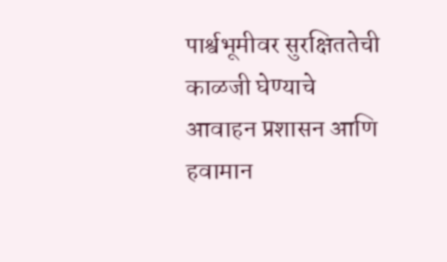पार्श्वभूमीवर सुरक्षिततेची काळजी घेण्याचे आवाहन प्रशासन आणि हवामान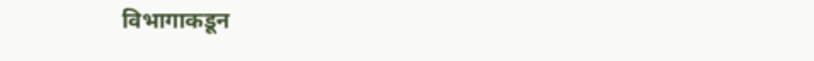विभागाकडून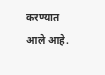करण्यात आले आहे.